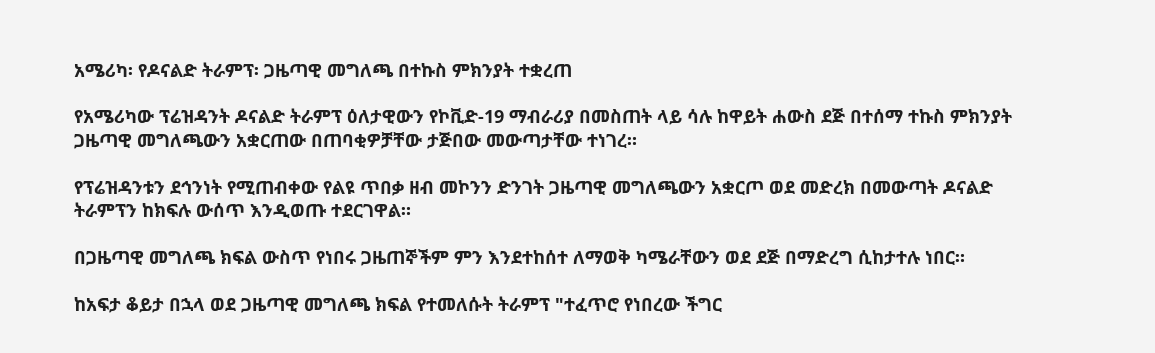አሜሪካ፡ የዶናልድ ትራምፕ፡ ጋዜጣዊ መግለጫ በተኩስ ምክንያት ተቋረጠ

የአሜሪካው ፕሬዝዳንት ዶናልድ ትራምፕ ዕለታዊውን የኮቪድ-19 ማብራሪያ በመስጠት ላይ ሳሉ ከዋይት ሐውስ ደጅ በተሰማ ተኩስ ምክንያት ጋዜጣዊ መግለጫውን አቋርጠው በጠባቂዎቻቸው ታጅበው መውጣታቸው ተነገረ።

የፕሬዝዳንቱን ደኅንነት የሚጠብቀው የልዩ ጥበቃ ዘብ መኮንን ድንገት ጋዜጣዊ መግለጫውን አቋርጦ ወደ መድረክ በመውጣት ዶናልድ ትራምፕን ከክፍሉ ውሰጥ እንዲወጡ ተደርገዋል።

በጋዜጣዊ መግለጫ ክፍል ውስጥ የነበሩ ጋዜጠኞችም ምን እንደተከሰተ ለማወቅ ካሜራቸውን ወደ ደጅ በማድረግ ሲከታተሉ ነበር።

ከአፍታ ቆይታ በኋላ ወደ ጋዜጣዊ መግለጫ ክፍል የተመለሱት ትራምፕ "ተፈጥሮ የነበረው ችግር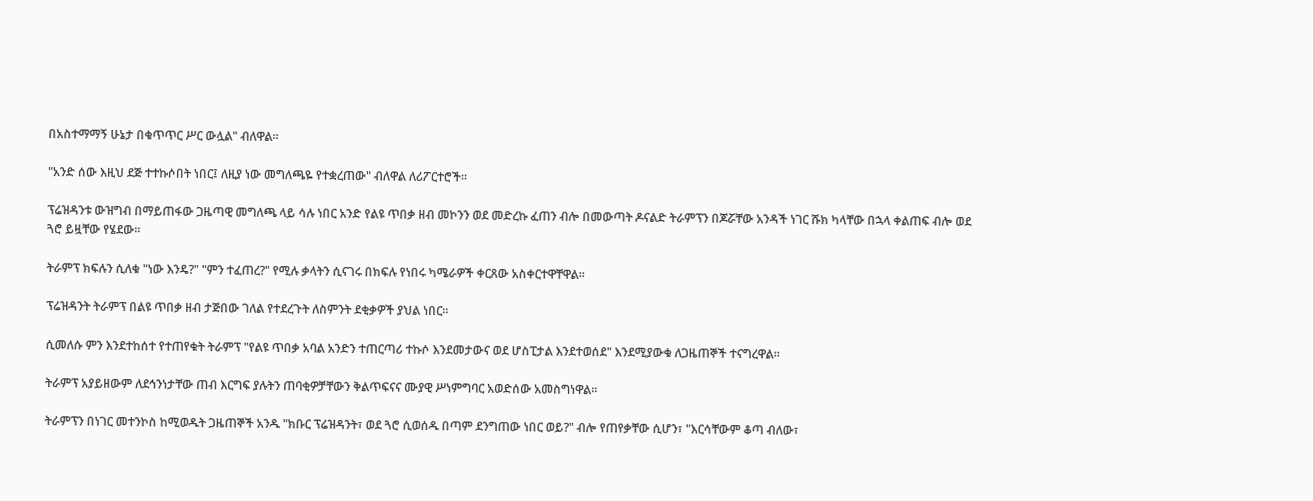በአስተማማኝ ሁኔታ በቁጥጥር ሥር ውሏል" ብለዋል።

"አንድ ሰው እዚህ ደጅ ተተኩሶበት ነበር፤ ለዚያ ነው መግለጫዬ የተቋረጠው" ብለዋል ለሪፖርተሮች።

ፕሬዝዳንቱ ውዝግብ በማይጠፋው ጋዜጣዊ መግለጫ ላይ ሳሉ ነበር አንድ የልዩ ጥበቃ ዘብ መኮንን ወደ መድረኩ ፈጠን ብሎ በመውጣት ዶናልድ ትራምፕን በጆሯቸው አንዳች ነገር ሹክ ካላቸው በኋላ ቀልጠፍ ብሎ ወደ ጓሮ ይዟቸው የሄደው።

ትራምፕ ክፍሉን ሲለቁ "ነው እንዴ?" "ምን ተፈጠረ?" የሚሉ ቃላትን ሲናገሩ በክፍሉ የነበሩ ካሜራዎች ቀርጸው አስቀርተዋቸዋል።

ፕሬዝዳንት ትራምፕ በልዩ ጥበቃ ዘብ ታጅበው ገለል የተደረጉት ለስምንት ደቂቃዎች ያህል ነበር።

ሲመለሱ ምን እንደተከሰተ የተጠየቁት ትራምፕ "የልዩ ጥበቃ አባል አንድን ተጠርጣሪ ተኩሶ እንደመታውና ወደ ሆስፒታል እንደተወሰደ" እንደሚያውቁ ለጋዜጠኞች ተናግረዋል።

ትራምፕ አያይዘውም ለደኅንነታቸው ጠብ እርግፍ ያሉትን ጠባቂዎቻቸውን ቅልጥፍናና ሙያዊ ሥነምግባር አወድሰው አመስግነዋል።

ትራምፕን በነገር መተንኮስ ከሚወዱት ጋዜጠኞች አንዱ "ክቡር ፕሬዝዳንት፣ ወደ ጓሮ ሲወሰዱ በጣም ደንግጠው ነበር ወይ?" ብሎ የጠየቃቸው ሲሆን፣ "እርሳቸውም ቆጣ ብለው፣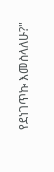የደነገጥኩ እመስላለሁ?"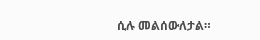ሲሉ መልሰውለታል።